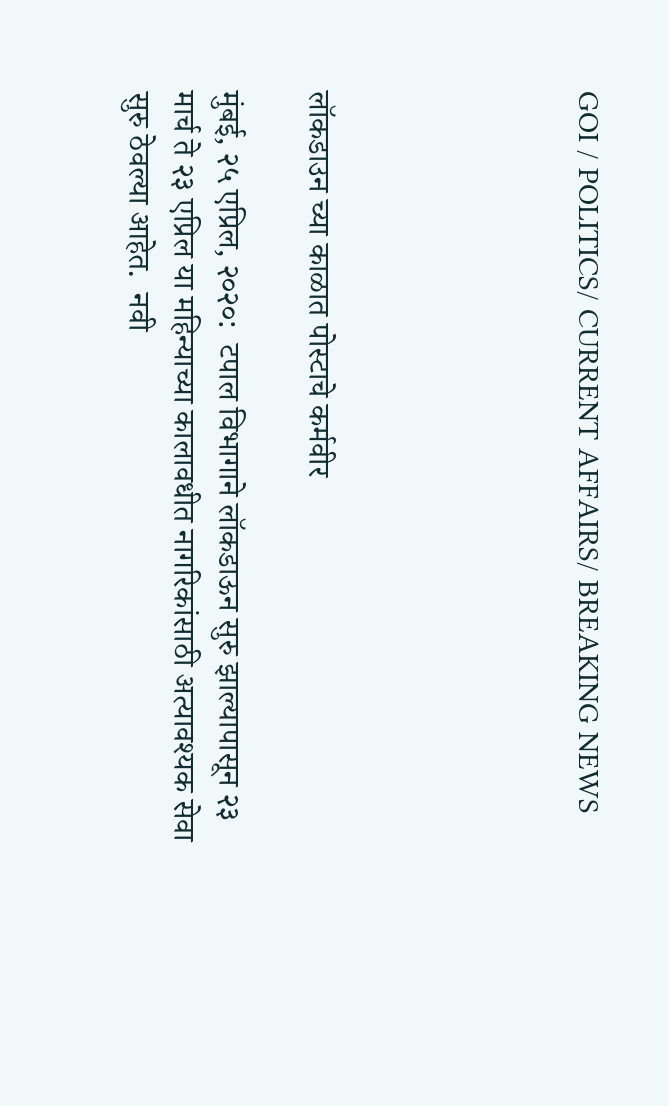GOI / POLITICS/ CURRENT AFFAIRS/ BREAKING NEWS





लॉकडाउन च्या काळात पोस्टाचे कर्मवीर

मुंबई, २५ एप्रिल, २०२०:  टपाल विभागाने लॉकडाऊन सुरु झाल्यापासून २३ मार्च ते २३ एप्रिल या महिन्याच्या कालावधीत नागरिकांसाठी अत्यावश्यक सेवा सुरु ठेवल्या आहेत.  नवी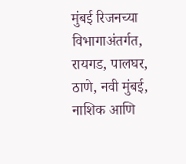मुंबई रिजनच्या विभागाअंतर्गत, रायगड, पालघर, ठाणे, नवी मुंबई, नाशिक आणि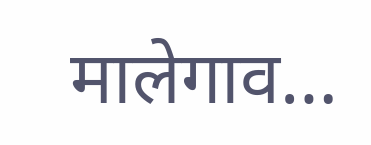मालेगाव…